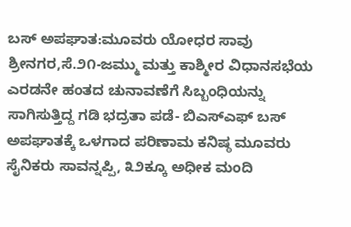ಬಸ್ ಅಪಘಾತ:ಮೂವರು ಯೋಧರ ಸಾವು
ಶ್ರೀನಗರ,ಸೆ.೨೧-ಜಮ್ಮು ಮತ್ತು ಕಾಶ್ಮೀರ ವಿಧಾನಸಭೆಯ ಎರಡನೇ ಹಂತದ ಚುನಾವಣೆಗೆ ಸಿಬ್ಬಂಧಿಯನ್ನು ಸಾಗಿಸುತ್ತಿದ್ದ ಗಡಿ ಭದ್ರತಾ ಪಡೆ- ಬಿಎಸ್‌ಎಫ್ ಬಸ್ ಅಪಘಾತಕ್ಕೆ ಒಳಗಾದ ಪರಿಣಾಮ ಕನಿಷ್ಠ ಮೂವರು ಸೈನಿಕರು ಸಾವನ್ನಪ್ಪಿ, ೩೨ಕ್ಕೂ ಅಧೀಕ ಮಂದಿ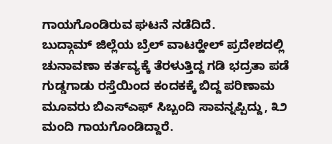ಗಾಯಗೊಂಡಿರುವ ಘಟನೆ ನಡೆದಿದೆ.
ಬುದ್ಗಾಮ್ ಜಿಲ್ಲೆಯ ಬ್ರೆಲ್ ವಾಟರ್‍ಹೇಲ್ ಪ್ರದೇಶದಲ್ಲಿ ಚುನಾವಣಾ ಕರ್ತವ್ಯಕ್ಕೆ ತೆರಳುತ್ತಿದ್ದ ಗಡಿ ಭದ್ರತಾ ಪಡೆ ಗುಡ್ಡಗಾಡು ರಸ್ತೆಯಿಂದ ಕಂದಕಕ್ಕೆ ಬಿದ್ದ ಪರಿಣಾಮ ಮೂವರು ಬಿಎಸ್‌ಎಫ್ ಸಿಬ್ಬಂದಿ ಸಾವನ್ನಪ್ಪಿದ್ದು, ೩೨ ಮಂದಿ ಗಾಯಗೊಂಡಿದ್ದಾರೆ.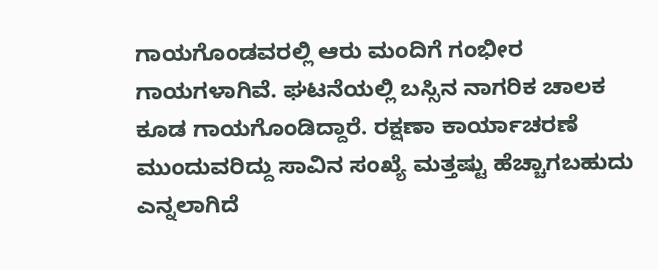ಗಾಯಗೊಂಡವರಲ್ಲಿ ಆರು ಮಂದಿಗೆ ಗಂಭೀರ ಗಾಯಗಳಾಗಿವೆ. ಘಟನೆಯಲ್ಲಿ ಬಸ್ಸಿನ ನಾಗರಿಕ ಚಾಲಕ ಕೂಡ ಗಾಯಗೊಂಡಿದ್ದಾರೆ. ರಕ್ಷಣಾ ಕಾರ್ಯಾಚರಣೆ ಮುಂದುವರಿದ್ದು ಸಾವಿನ ಸಂಖ್ಯೆ ಮತ್ತಷ್ಟು ಹೆಚ್ಚಾಗಬಹುದು ಎನ್ನಲಾಗಿದೆ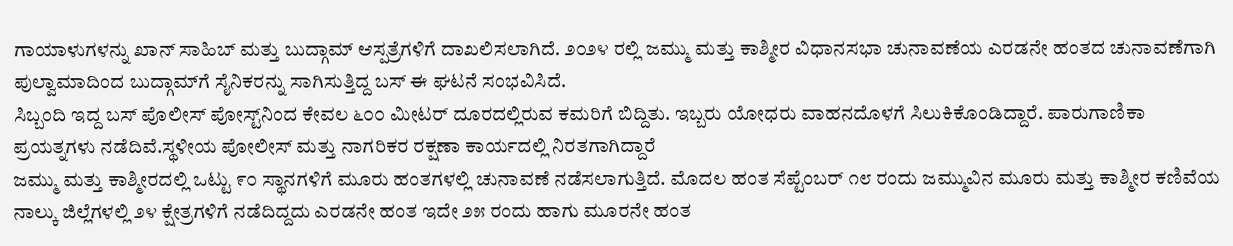ಗಾಯಾಳುಗಳನ್ನು ಖಾನ್ ಸಾಹಿಬ್ ಮತ್ತು ಬುದ್ಗಾಮ್ ಆಸ್ಪತ್ರೆಗಳಿಗೆ ದಾಖಲಿಸಲಾಗಿದೆ. ೨೦೨೪ ರಲ್ಲಿ ಜಮ್ಮು ಮತ್ತು ಕಾಶ್ಮೀರ ವಿಧಾನಸಭಾ ಚುನಾವಣೆಯ ಎರಡನೇ ಹಂತದ ಚುನಾವಣೆಗಾಗಿ ಪುಲ್ವಾಮಾದಿಂದ ಬುದ್ಗಾಮ್‌ಗೆ ಸೈನಿಕರನ್ನು ಸಾಗಿಸುತ್ತಿದ್ದ ಬಸ್ ಈ ಘಟನೆ ಸಂಭವಿಸಿದೆ.
ಸಿಬ್ಬಂದಿ ಇದ್ದ ಬಸ್ ಪೊಲೀಸ್ ಪೋಸ್ಟ್‌ನಿಂದ ಕೇವಲ ೬೦೦ ಮೀಟರ್ ದೂರದಲ್ಲಿರುವ ಕಮರಿಗೆ ಬಿದ್ದಿತು. ಇಬ್ಬರು ಯೋಧರು ವಾಹನದೊಳಗೆ ಸಿಲುಕಿಕೊಂಡಿದ್ದಾರೆ. ಪಾರುಗಾಣಿಕಾ ಪ್ರಯತ್ನಗಳು ನಡೆದಿವೆ.ಸ್ಥಳೀಯ ಪೋಲೀಸ್ ಮತ್ತು ನಾಗರಿಕರ ರಕ್ಷಣಾ ಕಾರ್ಯದಲ್ಲಿ ನಿರತಗಾಗಿದ್ದಾರೆ
ಜಮ್ಮು ಮತ್ತು ಕಾಶ್ಮೀರದಲ್ಲಿ ಒಟ್ಟು ೯೦ ಸ್ಥಾನಗಳಿಗೆ ಮೂರು ಹಂತಗಳಲ್ಲಿ ಚುನಾವಣೆ ನಡೆಸಲಾಗುತ್ತಿದೆ. ಮೊದಲ ಹಂತ ಸೆಪ್ಟೆಂಬರ್ ೧೮ ರಂದು ಜಮ್ಮುವಿನ ಮೂರು ಮತ್ತು ಕಾಶ್ಮೀರ ಕಣಿವೆಯ ನಾಲ್ಕು ಜಿಲ್ಲೆಗಳಲ್ಲಿ ೨೪ ಕ್ಷೇತ್ರಗಳಿಗೆ ನಡೆದಿದ್ದದು ಎರಡನೇ ಹಂತ ಇದೇ ೨೫ ರಂದು ಹಾಗು ಮೂರನೇ ಹಂತ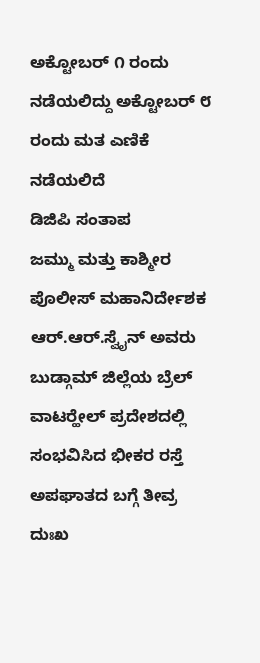ಅಕ್ಟೋಬರ್ ೧ ರಂದು ನಡೆಯಲಿದ್ದು ಅಕ್ಟೋಬರ್ ೮ ರಂದು ಮತ ಎಣಿಕೆ ನಡೆಯಲಿದೆ
ಡಿಜಿಪಿ ಸಂತಾಪ
ಜಮ್ಮು ಮತ್ತು ಕಾಶ್ಮೀರ ಪೊಲೀಸ್ ಮಹಾನಿರ್ದೇಶಕ ಆರ್.ಆರ್.ಸ್ವೈನ್ ಅವರು ಬುಡ್ಗಾಮ್ ಜಿಲ್ಲೆಯ ಬ್ರೆಲ್ ವಾಟರ್‍ಹೇಲ್ ಪ್ರದೇಶದಲ್ಲಿ ಸಂಭವಿಸಿದ ಭೀಕರ ರಸ್ತೆ ಅಪಘಾತದ ಬಗ್ಗೆ ತೀವ್ರ ದುಃಖ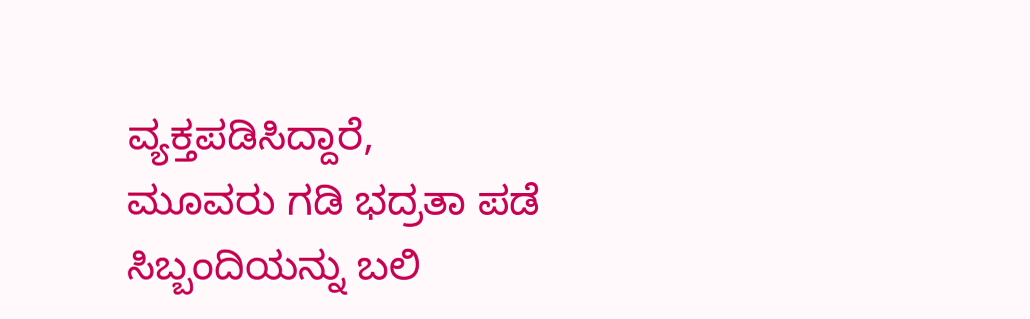ವ್ಯಕ್ತಪಡಿಸಿದ್ದಾರೆ,
ಮೂವರು ಗಡಿ ಭದ್ರತಾ ಪಡೆ ಸಿಬ್ಬಂದಿಯನ್ನು ಬಲಿ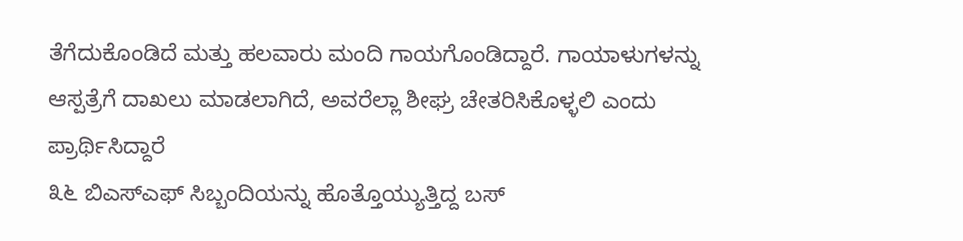ತೆಗೆದುಕೊಂಡಿದೆ ಮತ್ತು ಹಲವಾರು ಮಂದಿ ಗಾಯಗೊಂಡಿದ್ದಾರೆ. ಗಾಯಾಳುಗಳನ್ನು ಆಸ್ಪತ್ರೆಗೆ ದಾಖಲು ಮಾಡಲಾಗಿದೆ, ಅವರೆಲ್ಲಾ ಶೀಘ್ರ ಚೇತರಿಸಿಕೊಳ್ಳಲಿ ಎಂದು ಪ್ರಾರ್ಥಿಸಿದ್ದಾರೆ
೩೬ ಬಿಎಸ್‌ಎಫ್ ಸಿಬ್ಬಂದಿಯನ್ನು ಹೊತ್ತೊಯ್ಯುತ್ತಿದ್ದ ಬಸ್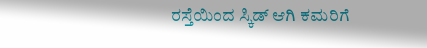ರಸ್ತೆಯಿಂದ ಸ್ಕಿಡ್ ಆಗಿ ಕಮರಿಗೆ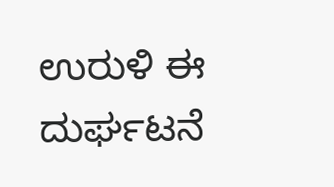ಉರುಳಿ ಈ ದುರ್ಘಟನೆ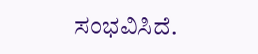ಸಂಭವಿಸಿದೆ.